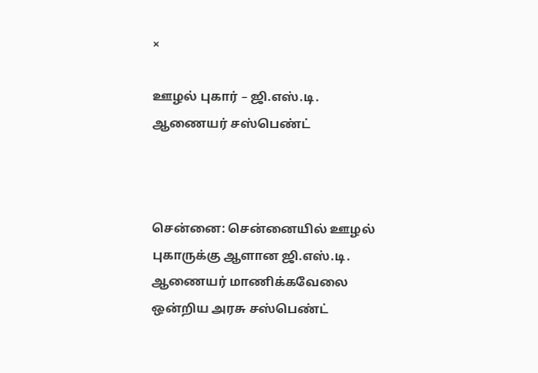×

ஊழல் புகார் – ஜி.எஸ்.டி. ஆணையர் சஸ்பெண்ட்



சென்னை: சென்னையில் ஊழல் புகாருக்கு ஆளான ஜி.எஸ்.டி. ஆணையர் மாணிக்கவேலை ஒன்றிய அரசு சஸ்பெண்ட்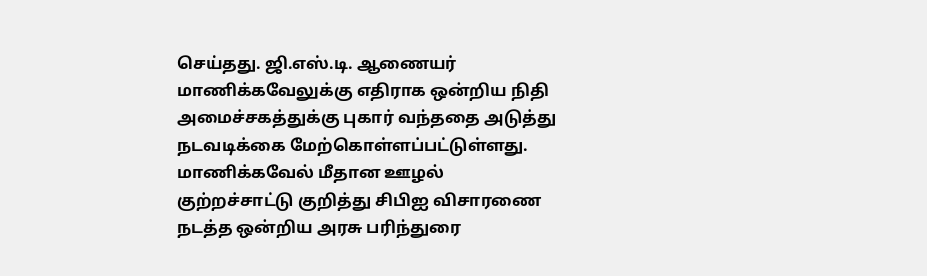செய்தது. ஜி.எஸ்.டி. ஆணையர் மாணிக்கவேலுக்கு எதிராக ஒன்றிய நிதி அமைச்சகத்துக்கு புகார் வந்ததை அடுத்து நடவடிக்கை மேற்கொள்ளப்பட்டுள்ளது. மாணிக்கவேல் மீதான ஊழல் குற்றச்சாட்டு குறித்து சிபிஐ விசாரணை நடத்த ஒன்றிய அரசு பரிந்துரை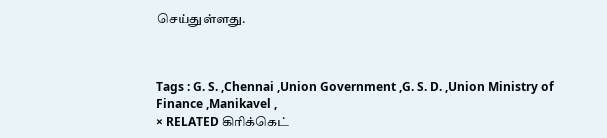செய்துள்ளது.



Tags : G. S. ,Chennai ,Union Government ,G. S. D. ,Union Ministry of Finance ,Manikavel ,
× RELATED கிரிக்கெட்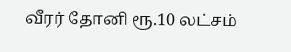வீரர் தோனி ரூ.10 லட்சம்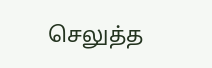செலுத்த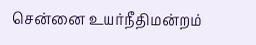சென்னை உயர்நீதிமன்றம்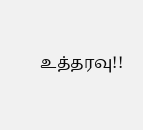உத்தரவு!!